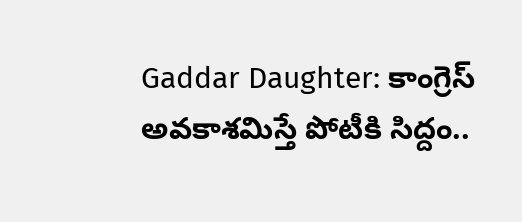Gaddar Daughter: కాంగ్రెస్ అవకాశమిస్తే పోటీకి సిద్దం..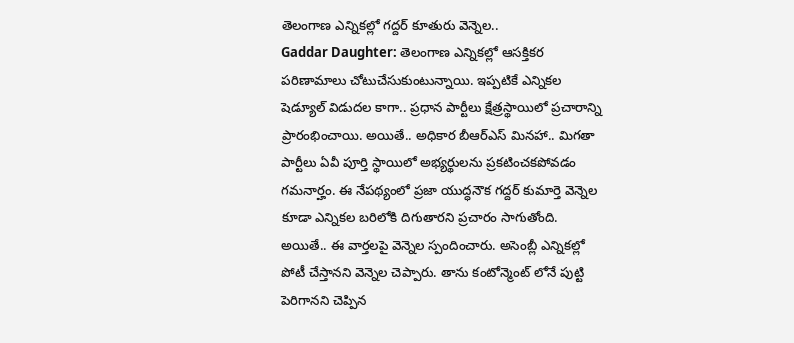తెలంగాణ ఎన్నికల్లో గద్దర్ కూతురు వెన్నెల..
Gaddar Daughter: తెలంగాణ ఎన్నికల్లో ఆసక్తికర పరిణామాలు చోటుచేసుకుంటున్నాయి. ఇప్పటికే ఎన్నికల షెడ్యూల్ విడుదల కాగా.. ప్రధాన పార్టీలు క్షేత్రస్థాయిలో ప్రచారాన్ని ప్రారంభించాయి. అయితే.. అధికార బీఆర్ఎస్ మినహా.. మిగతా పార్టీలు ఏవీ పూర్తి స్థాయిలో అభ్యర్థులను ప్రకటించకపోవడం గమనార్హం. ఈ నేపథ్యంలో ప్రజా యుద్ధనౌక గద్దర్ కుమార్తె వెన్నెల కూడా ఎన్నికల బరిలోకి దిగుతారని ప్రచారం సాగుతోంది. అయితే.. ఈ వార్తలపై వెన్నెల స్పందించారు. అసెంబ్లీ ఎన్నికల్లో పోటీ చేస్తానని వెన్నెల చెప్పారు. తాను కంటోన్మెంట్ లోనే పుట్టి పెరిగానని చెప్పిన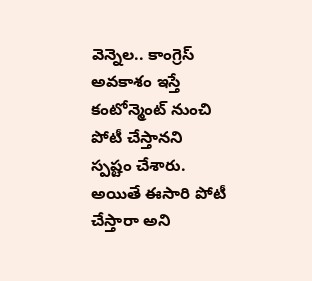వెన్నెల.. కాంగ్రెస్ అవకాశం ఇస్తే కంటోన్మెంట్ నుంచి పోటీ చేస్తానని స్పష్టం చేశారు. అయితే ఈసారి పోటీ చేస్తారా అని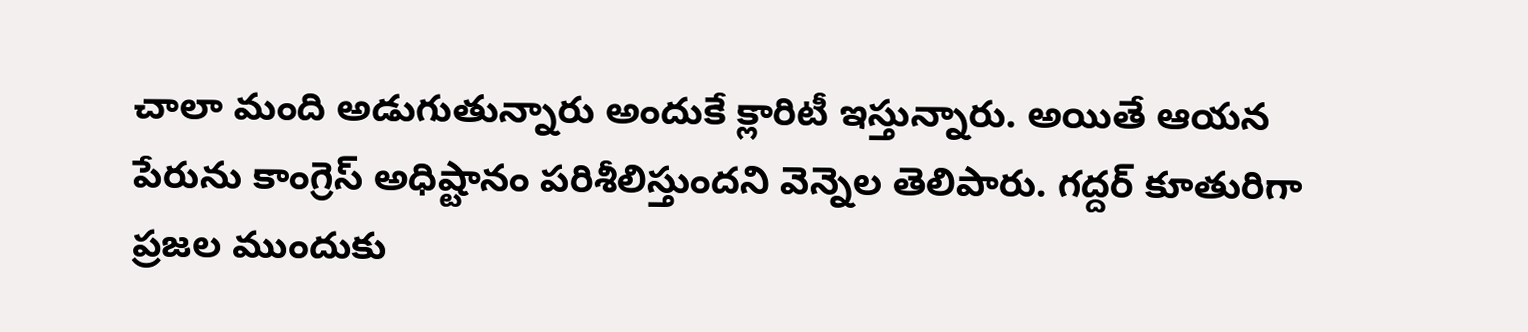చాలా మంది అడుగుతున్నారు అందుకే క్లారిటీ ఇస్తున్నారు. అయితే ఆయన పేరును కాంగ్రెస్ అధిష్టానం పరిశీలిస్తుందని వెన్నెల తెలిపారు. గద్దర్ కూతురిగా ప్రజల ముందుకు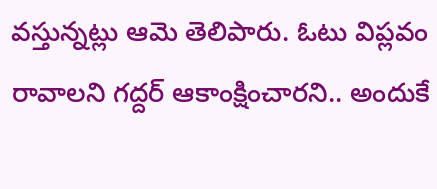వస్తున్నట్లు ఆమె తెలిపారు. ఓటు విప్లవం రావాలని గద్దర్ ఆకాంక్షించారని.. అందుకే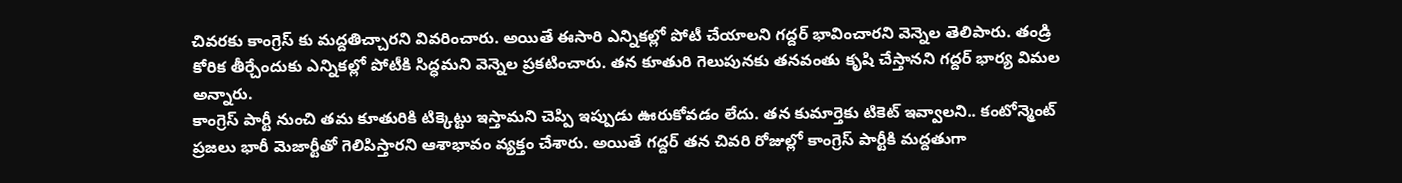చివరకు కాంగ్రెస్ కు మద్దతిచ్చారని వివరించారు. అయితే ఈసారి ఎన్నికల్లో పోటీ చేయాలని గద్దర్ భావించారని వెన్నెల తెలిపారు. తండ్రి కోరిక తీర్చేందుకు ఎన్నికల్లో పోటీకి సిద్ధమని వెన్నెల ప్రకటించారు. తన కూతురి గెలుపునకు తనవంతు కృషి చేస్తానని గద్దర్ భార్య విమల అన్నారు.
కాంగ్రెస్ పార్టీ నుంచి తమ కూతురికి టిక్కెట్టు ఇస్తామని చెప్పి ఇప్పుడు ఊరుకోవడం లేదు. తన కుమార్తెకు టికెట్ ఇవ్వాలని.. కంటోన్మెంట్ ప్రజలు భారీ మెజార్టీతో గెలిపిస్తారని ఆశాభావం వ్యక్తం చేశారు. అయితే గద్దర్ తన చివరి రోజుల్లో కాంగ్రెస్ పార్టీకి మద్దతుగా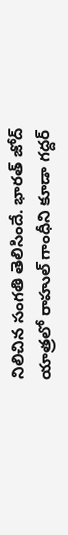నిలిచిన సంగతి తెలిసిందే. భారత్ జోద్ యాత్రలో రాహుల్ గాంధీని కూడా గద్దర్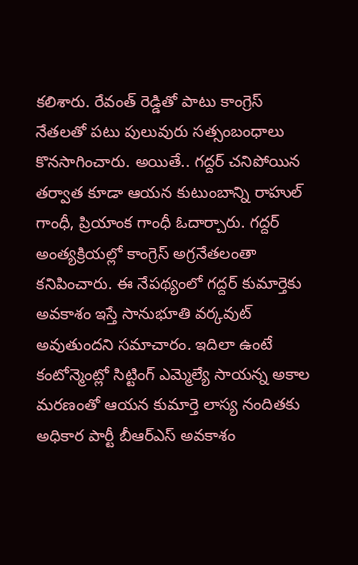కలిశారు. రేవంత్ రెడ్డితో పాటు కాంగ్రెస్ నేతలతో పటు పులువురు సత్సంబంధాలు కొనసాగించారు. అయితే.. గద్దర్ చనిపోయిన తర్వాత కూడా ఆయన కుటుంబాన్ని రాహుల్ గాంధీ, ప్రియాంక గాంధీ ఓదార్చారు. గద్దర్ అంత్యక్రియల్లో కాంగ్రెస్ అగ్రనేతలంతా కనిపించారు. ఈ నేపథ్యంలో గద్దర్ కుమార్తెకు అవకాశం ఇస్తే సానుభూతి వర్కవుట్ అవుతుందని సమాచారం. ఇదిలా ఉంటే కంటోన్మెంట్లో సిట్టింగ్ ఎమ్మెల్యే సాయన్న అకాల మరణంతో ఆయన కుమార్తె లాస్య నందితకు అధికార పార్టీ బీఆర్ఎస్ అవకాశం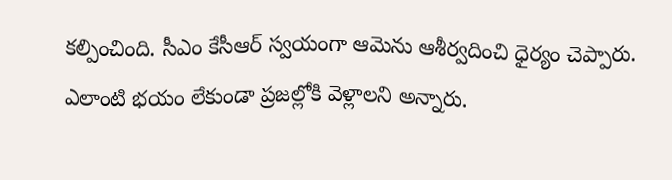కల్పించింది. సీఎం కేసీఆర్ స్వయంగా ఆమెను ఆశీర్వదించి ధైర్యం చెప్పారు. ఎలాంటి భయం లేకుండా ప్రజల్లోకి వెళ్లాలని అన్నారు.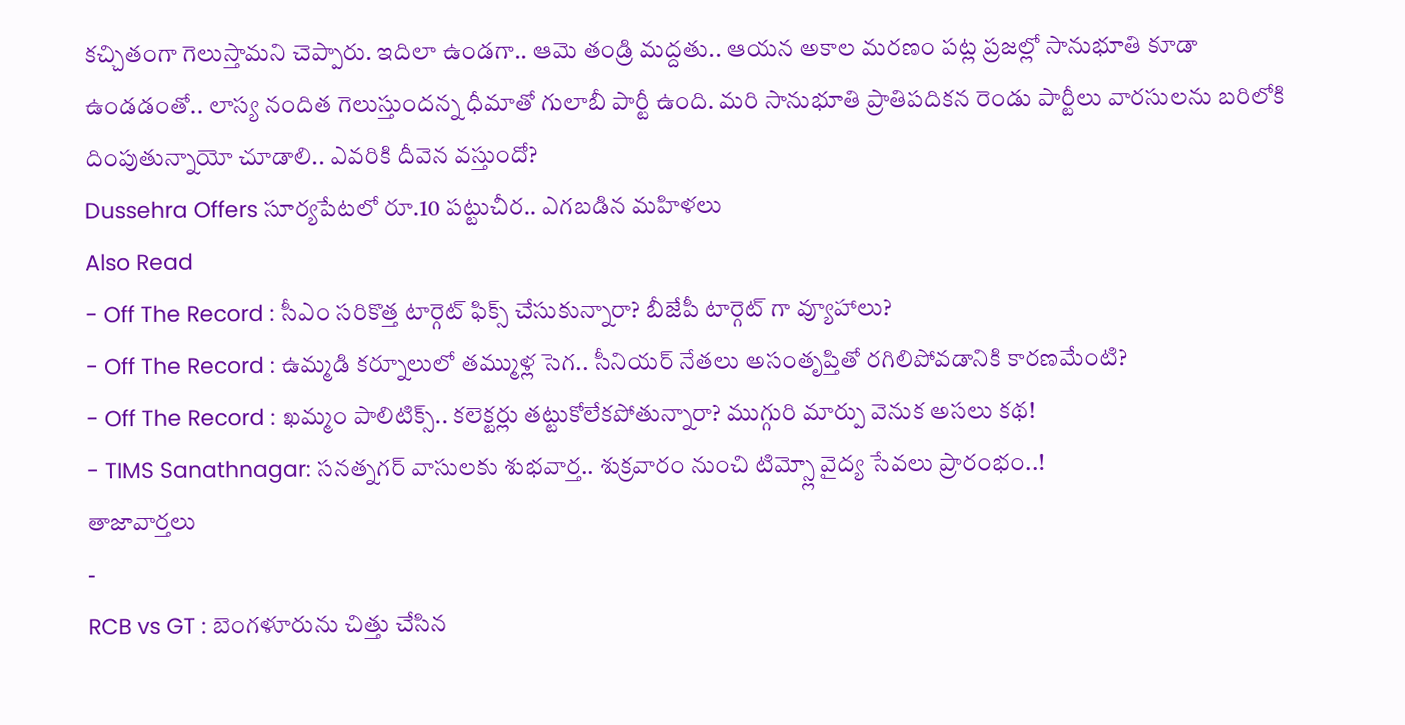కచ్చితంగా గెలుస్తామని చెప్పారు. ఇదిలా ఉండగా.. ఆమె తండ్రి మద్దతు.. ఆయన అకాల మరణం పట్ల ప్రజల్లో సానుభూతి కూడా ఉండడంతో.. లాస్య నందిత గెలుస్తుందన్న ధీమాతో గులాబీ పార్టీ ఉంది. మరి సానుభూతి ప్రాతిపదికన రెండు పార్టీలు వారసులను బరిలోకి దింపుతున్నాయో చూడాలి.. ఎవరికి దీవెన వస్తుందో?
Dussehra Offers సూర్యపేటలో రూ.10 పట్టుచీర.. ఎగబడిన మహిళలు
Also Read
- Off The Record : సీఎం సరికొత్త టార్గెట్ ఫిక్స్ చేసుకున్నారా? బీజేపీ టార్గెట్ గా వ్యూహాలు?
- Off The Record : ఉమ్మడి కర్నూలులో తమ్ముళ్ల సెగ.. సీనియర్ నేతలు అసంతృప్తితో రగిలిపోవడానికి కారణమేంటి?
- Off The Record : ఖమ్మం పాలిటిక్స్.. కలెక్టర్లు తట్టుకోలేకపోతున్నారా? ముగ్గురి మార్పు వెనుక అసలు కథ!
- TIMS Sanathnagar: సనత్నగర్ వాసులకు శుభవార్త.. శుక్రవారం నుంచి టిమ్స్లో వైద్య సేవలు ప్రారంభం..!
తాజావార్తలు
-
RCB vs GT : బెంగళూరును చిత్తు చేసిన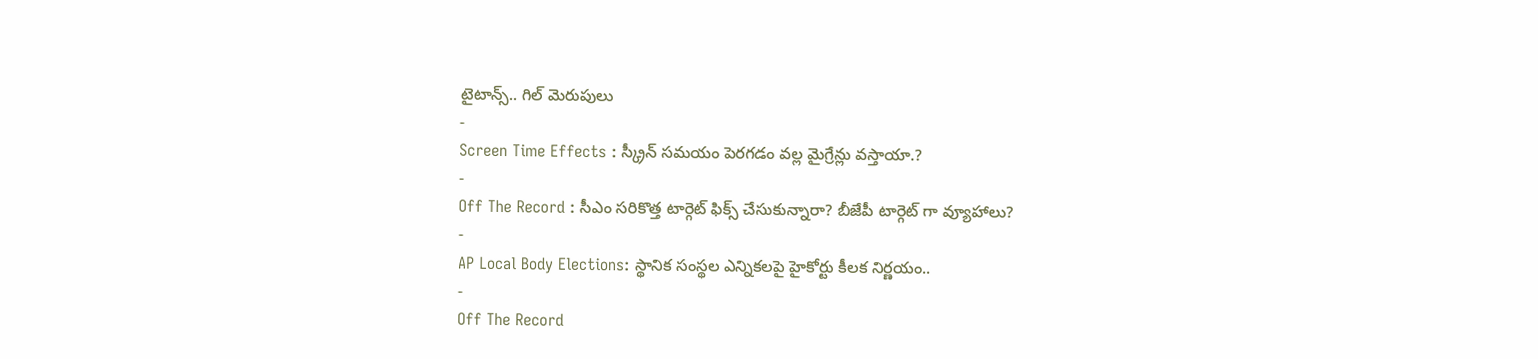టైటాన్స్.. గిల్ మెరుపులు
-
Screen Time Effects : స్క్రీన్ సమయం పెరగడం వల్ల మైగ్రేన్లు వస్తాయా.?
-
Off The Record : సీఎం సరికొత్త టార్గెట్ ఫిక్స్ చేసుకున్నారా? బీజేపీ టార్గెట్ గా వ్యూహాలు?
-
AP Local Body Elections: స్థానిక సంస్థల ఎన్నికలపై హైకోర్టు కీలక నిర్ణయం..
-
Off The Record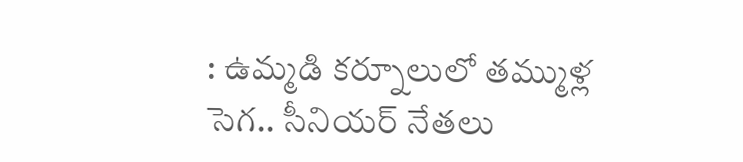: ఉమ్మడి కర్నూలులో తమ్ముళ్ల సెగ.. సీనియర్ నేతలు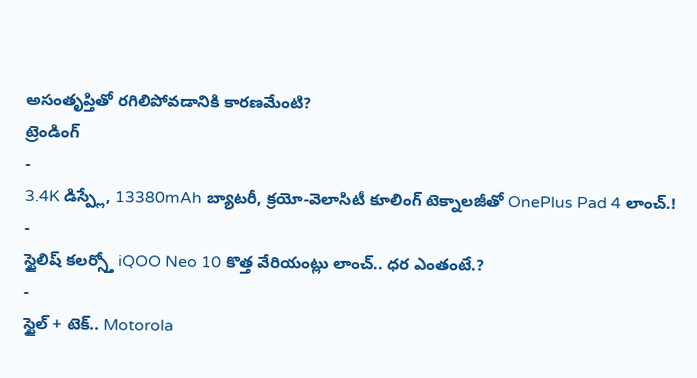అసంతృప్తితో రగిలిపోవడానికి కారణమేంటి?
ట్రెండింగ్
-
3.4K డిస్ప్లే, 13380mAh బ్యాటరీ, క్రయో-వెలాసిటీ కూలింగ్ టెక్నాలజీతో OnePlus Pad 4 లాంచ్.!
-
స్టైలిష్ కలర్స్తో iQOO Neo 10 కొత్త వేరియంట్లు లాంచ్.. ధర ఎంతంటే.?
-
స్టైల్ + టెక్.. Motorola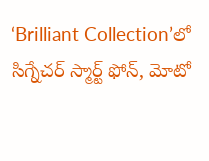‘Brilliant Collection’లో సిగ్నేచర్ స్మార్ట్ ఫోన్, మోటో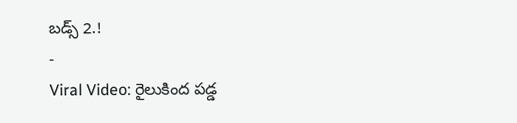బడ్స్ 2.!
-
Viral Video: రైలుకింద పడ్డ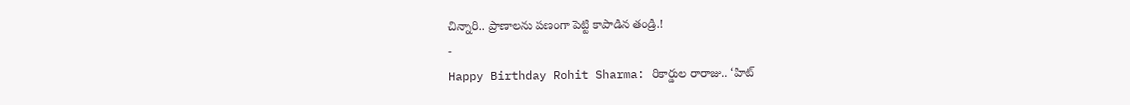చిన్నారి.. ప్రాణాలను పణంగా పెట్టి కాపాడిన తండ్రి.!
-
Happy Birthday Rohit Sharma: రికార్డుల రారాజు.. ‘హిట్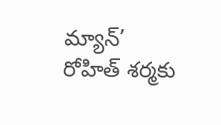మ్యాన్’ రోహిత్ శర్మకు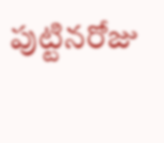పుట్టినరోజు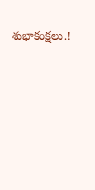శుభాకంక్షలు.!